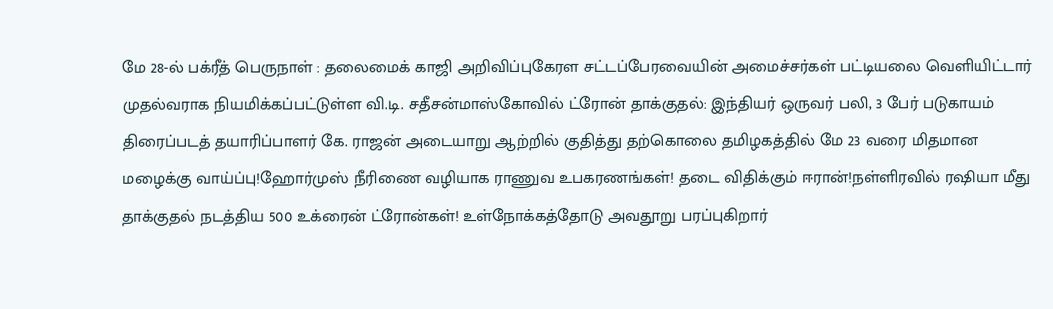மே 28-ல் பக்ரீத் பெருநாள் : தலைமைக் காஜி அறிவிப்புகேரள சட்டப்பேரவையின் அமைச்சர்கள் பட்டியலை வெளியிட்டார் முதல்வராக நியமிக்கப்பட்டுள்ள வி.டி. சதீசன்மாஸ்கோவில் ட்ரோன் தாக்குதல்: இந்தியர் ஒருவர் பலி, 3 பேர் படுகாயம் திரைப்படத் தயாரிப்பாளர் கே. ராஜன் அடையாறு ஆற்றில் குதித்து தற்கொலை தமிழகத்தில் மே 23 வரை மிதமான மழைக்கு வாய்ப்பு!ஹோர்முஸ் நீரிணை வழியாக ராணுவ உபகரணங்கள்! தடை விதிக்கும் ஈரான்!நள்ளிரவில் ரஷியா மீது தாக்குதல் நடத்திய 500 உக்ரைன் ட்ரோன்கள்! உள்நோக்கத்தோடு அவதூறு பரப்புகிறார்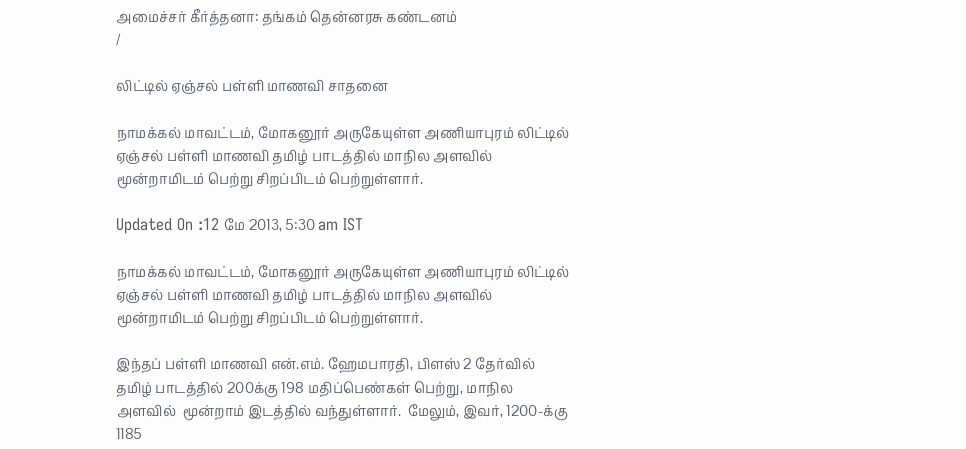அமைச்சர் கீர்த்தனா: தங்கம் தென்னரசு கண்டனம்
/

லிட்டில் ஏஞ்சல் பள்ளி மாணவி சாதனை

நாமக்கல் மாவட்டம், மோகனூர் அருகேயுள்ள அணியாபுரம் லிட்டில் ஏஞ்சல் பள்ளி மாணவி தமிழ் பாடத்தில் மாநில அளவில் மூன்றாமிடம் பெற்று சிறப்பிடம் பெற்றுள்ளார்.

Updated On :12 மே 2013, 5:30 am IST

நாமக்கல் மாவட்டம், மோகனூர் அருகேயுள்ள அணியாபுரம் லிட்டில் ஏஞ்சல் பள்ளி மாணவி தமிழ் பாடத்தில் மாநில அளவில் மூன்றாமிடம் பெற்று சிறப்பிடம் பெற்றுள்ளார்.

இந்தப் பள்ளி மாணவி என்.எம். ஹேமபாரதி, பிளஸ் 2 தேர்வில் தமிழ் பாடத்தில் 200க்கு 198 மதிப்பெண்கள் பெற்று, மாநில அளவில்  மூன்றாம் இடத்தில் வந்துள்ளார்.  மேலும், இவர், 1200-க்கு 1185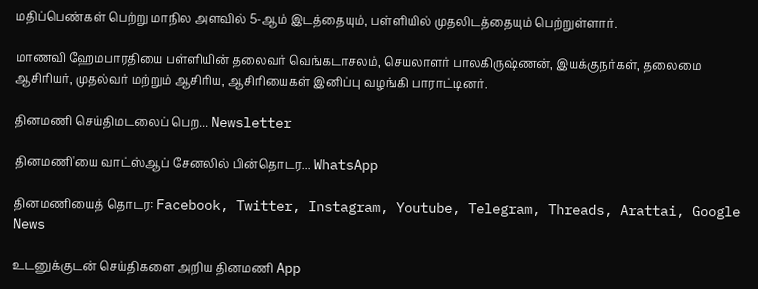மதிப்பெண்கள் பெற்று மாநில அளவில் 5-ஆம் இடத்தையும், பள்ளியில் முதலிடத்தையும் பெற்றுள்ளார்.

மாணவி ஹேமபாரதியை பள்ளியின் தலைவர் வெங்கடாசலம், செயலாளர் பாலகிருஷ்ணன், இயக்குநர்கள், தலைமை ஆசிரியர், முதல்வர் மற்றும் ஆசிரிய, ஆசிரியைகள் இனிப்பு வழங்கி பாராட்டினர்.

தினமணி செய்திமடலைப் பெற... Newsletter

தினமணி'யை வாட்ஸ்ஆப் சேனலில் பின்தொடர... WhatsApp

தினமணியைத் தொடர: Facebook, Twitter, Instagram, Youtube, Telegram, Threads, Arattai, Google News

உடனுக்குடன் செய்திகளை அறிய தினமணி App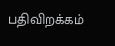பதிவிறக்கம்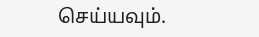செய்யவும்.